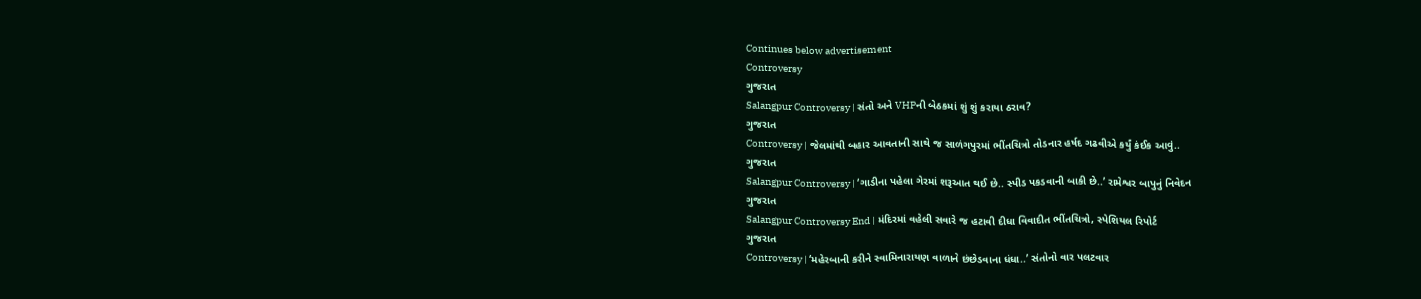Continues below advertisement
Controversy
ગુજરાત
Salangpur Controversy | સંતો અને VHPની બેઠકમાં શું શું કરાયા ઠરાવ?
ગુજરાત
Controversy | જેલમાંથી બહાર આવતાની સાથે જ સાળંગપુરમાં ભીંતચિત્રો તોડનાર હર્ષદ ગઢવીએ કર્યું કંઈક આવું..
ગુજરાત
Salangpur Controversy | ‘ગાડીના પહેલા ગેરમાં શરૂઆત થઈ છે.. સ્પીડ પકડવાની બાકી છે..’ રામેશ્વર બાપુનું નિવેદન
ગુજરાત
Salangpur Controversy End | મંદિરમાં વહેલી સવારે જ હટાવી દીધા વિવાદીત ભીંતચિત્રો, સ્પેશિયલ રિપોર્ટ
ગુજરાત
Controversy | ‘મહેરબાની કરીને સ્વામિનારાયણ વાળાને છંછેડવાના ધંધા..’ સંતોનો વાર પલટવાર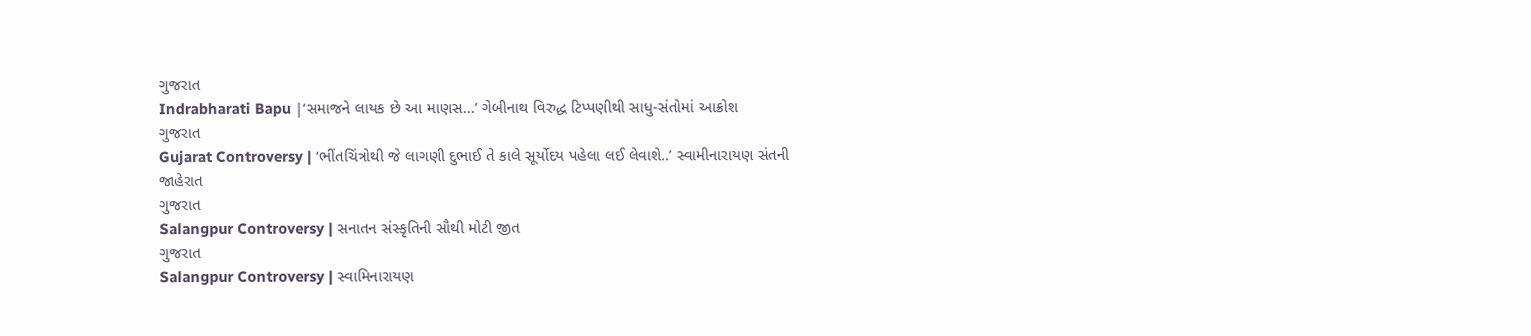ગુજરાત
Indrabharati Bapu |‘સમાજને લાયક છે આ માણસ...’ ગેબીનાથ વિરુદ્ધ ટિપ્પણીથી સાધુ-સંતોમાં આક્રોશ
ગુજરાત
Gujarat Controversy | ‘ભીંતચિંત્રોથી જે લાગણી દુભાઈ તે કાલે સૂર્યોદય પહેલા લઈ લેવાશે..’ સ્વામીનારાયણ સંતની જાહેરાત
ગુજરાત
Salangpur Controversy | સનાતન સંસ્કૃતિની સૌથી મોટી જીત
ગુજરાત
Salangpur Controversy | સ્વામિનારાયણ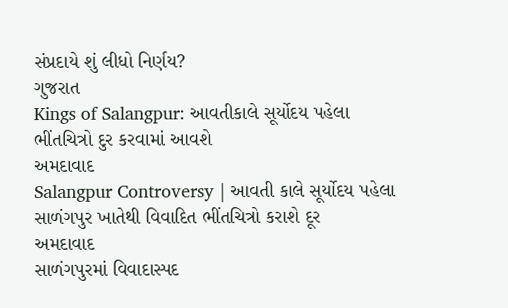સંપ્રદાયે શું લીધો નિર્ણય?
ગુજરાત
Kings of Salangpur: આવતીકાલે સૂર્યોદય પહેલા ભીંતચિત્રો દુર કરવામાં આવશે
અમદાવાદ
Salangpur Controversy | આવતી કાલે સૂર્યોદય પહેલા સાળંગપુર ખાતેથી વિવાદિત ભીંતચિત્રો કરાશે દૂર
અમદાવાદ
સાળંગપુરમાં વિવાદાસ્પદ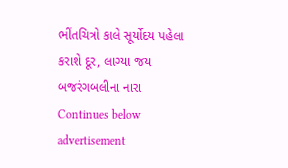ભીંતચિત્રો કાલે સૂર્યોદય પહેલા કરાશે દૂર, લાગ્યા જય બજરંગબલીના નારા
Continues below advertisement